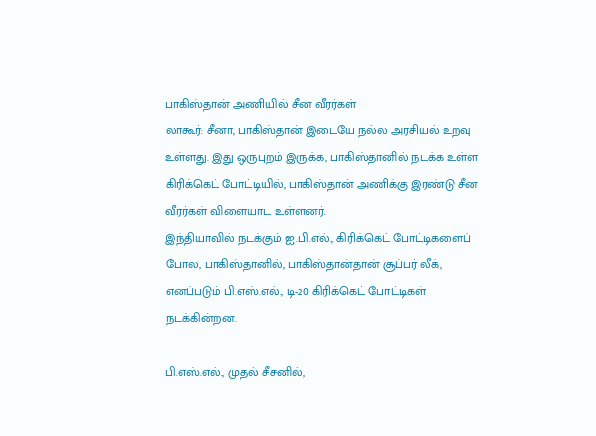பாகிஸ்தான் அணியில் சீன வீரர்கள்
லாகூர்: சீனா, பாகிஸ்தான் இடையே நல்ல அரசியல் உறவு உள்ளது. இது ஒருபுறம் இருக்க, பாகிஸ்தானில் நடக்க உள்ள கிரிக்கெட் போட்டியில், பாகிஸ்தான் அணிக்கு இரண்டு சீன வீரர்கள் விளையாட உள்ளனர்.
இந்தியாவில் நடக்கும் ஐ.பி.எல்., கிரிக்கெட் போட்டிகளைப் போல, பாகிஸ்தானில், பாகிஸ்தான்தான் சூப்பர் லீக், எனப்படும் பி.எஸ்.எல்., டி-20 கிரிக்கெட் போட்டிகள் நடக்கின்றன.

பி.எஸ்.எல்., முதல் சீசனில்,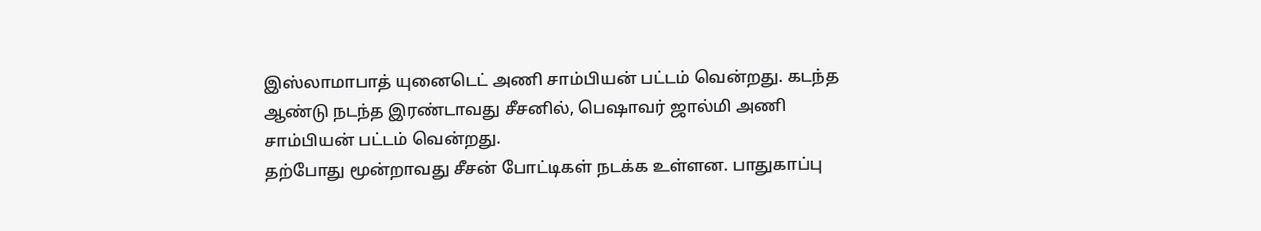இஸ்லாமாபாத் யுனைடெட் அணி சாம்பியன் பட்டம் வென்றது. கடந்த ஆண்டு நடந்த இரண்டாவது சீசனில், பெஷாவர் ஜால்மி அணி சாம்பியன் பட்டம் வென்றது.
தற்போது மூன்றாவது சீசன் போட்டிகள் நடக்க உள்ளன. பாதுகாப்பு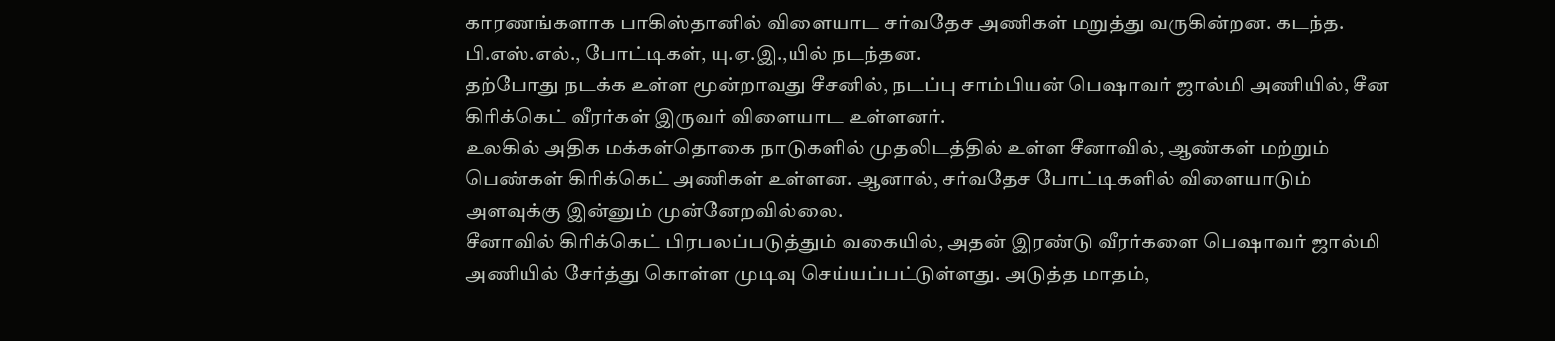காரணங்களாக பாகிஸ்தானில் விளையாட சர்வதேச அணிகள் மறுத்து வருகின்றன. கடந்த. பி.எஸ்.எல்., போட்டிகள், யு.ஏ.இ.,யில் நடந்தன.
தற்போது நடக்க உள்ள மூன்றாவது சீசனில், நடப்பு சாம்பியன் பெஷாவர் ஜால்மி அணியில், சீன கிரிக்கெட் வீரர்கள் இருவர் விளையாட உள்ளனர்.
உலகில் அதிக மக்கள்தொகை நாடுகளில் முதலிடத்தில் உள்ள சீனாவில், ஆண்கள் மற்றும் பெண்கள் கிரிக்கெட் அணிகள் உள்ளன. ஆனால், சர்வதேச போட்டிகளில் விளையாடும் அளவுக்கு இன்னும் முன்னேறவில்லை.
சீனாவில் கிரிக்கெட் பிரபலப்படுத்தும் வகையில், அதன் இரண்டு வீரர்களை பெஷாவர் ஜால்மி அணியில் சேர்த்து கொள்ள முடிவு செய்யப்பட்டுள்ளது. அடுத்த மாதம்,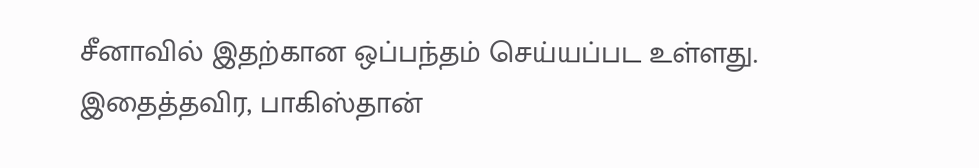சீனாவில் இதற்கான ஒப்பந்தம் செய்யப்பட உள்ளது. இதைத்தவிர, பாகிஸ்தான்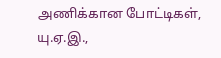அணிக்கான போட்டிகள், யு.ஏ.இ.,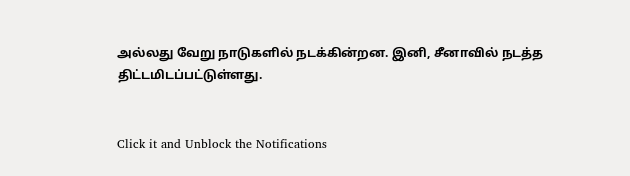அல்லது வேறு நாடுகளில் நடக்கின்றன. இனி, சீனாவில் நடத்த திட்டமிடப்பட்டுள்ளது.


Click it and Unblock the Notifications